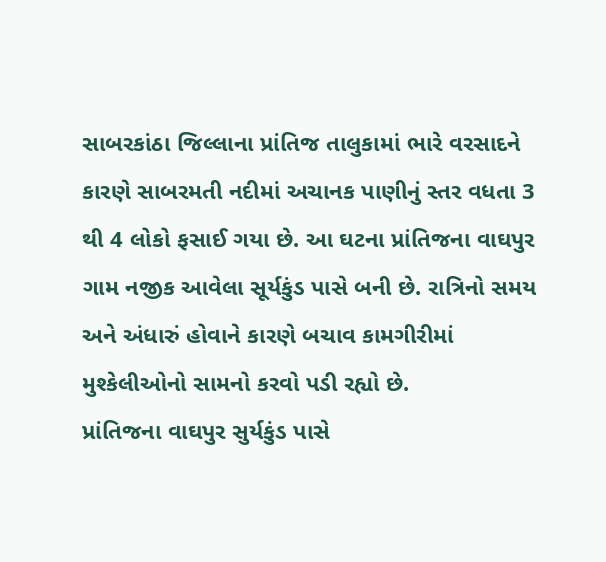સાબરકાંઠા જિલ્લાના પ્રાંતિજ તાલુકામાં ભારે વરસાદને કારણે સાબરમતી નદીમાં અચાનક પાણીનું સ્તર વધતા 3 થી 4 લોકો ફસાઈ ગયા છે. આ ઘટના પ્રાંતિજના વાઘપુર ગામ નજીક આવેલા સૂર્યકુંડ પાસે બની છે. રાત્રિનો સમય અને અંધારું હોવાને કારણે બચાવ કામગીરીમાં મુશ્કેલીઓનો સામનો કરવો પડી રહ્યો છે.
પ્રાંતિજના વાઘપુર સુર્યકુંડ પાસે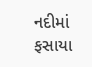નદીમાં ફસાયા